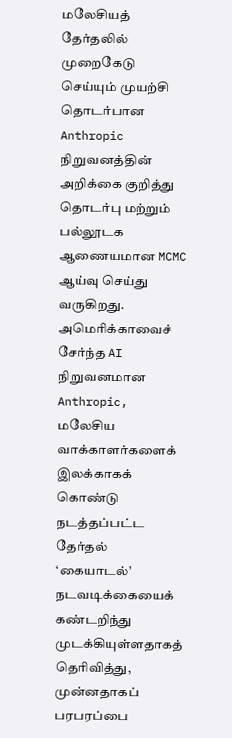மலேசியத் தேர்தலில் முறைகேடு செய்யும் முயற்சி தொடர்பான Anthropic நிறுவனத்தின் அறிக்கை குறித்து தொடர்பு மற்றும் பல்லூடக ஆணையமான MCMC ஆய்வு செய்து வருகிறது.
அமெரிக்காவைச் சேர்ந்த AI நிறுவனமான Anthropic, மலேசிய வாக்காளர்களைக் இலக்காகக் கொண்டு நடத்தப்பட்ட தேர்தல் ‘கையாடல்’ நடவடிக்கையைக் கண்டறிந்து முடக்கியுள்ளதாகத் தெரிவித்து, முன்னதாகப் பரபரப்பை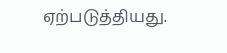ஏற்படுத்தியது.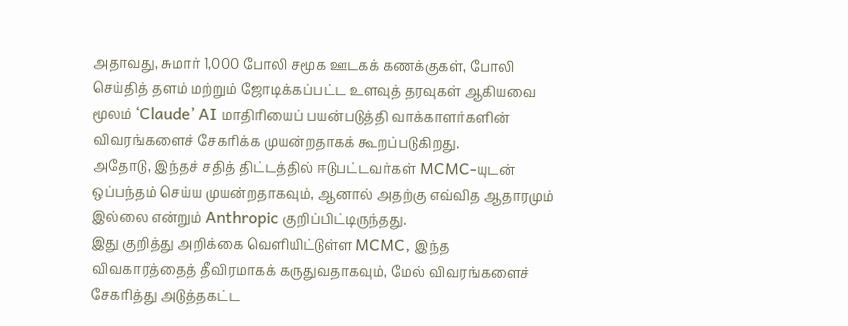அதாவது, சுமார் 1,000 போலி சமூக ஊடகக் கணக்குகள், போலி செய்தித் தளம் மற்றும் ஜோடிக்கப்பட்ட உளவுத் தரவுகள் ஆகியவை மூலம் ‘Claude’ AI மாதிரியைப் பயன்படுத்தி வாக்காளர்களின் விவரங்களைச் சேகரிக்க முயன்றதாகக் கூறப்படுகிறது.
அதோடு, இந்தச் சதித் திட்டத்தில் ஈடுபட்டவர்கள் MCMC-யுடன் ஒப்பந்தம் செய்ய முயன்றதாகவும், ஆனால் அதற்கு எவ்வித ஆதாரமும் இல்லை என்றும் Anthropic குறிப்பிட்டிருந்தது.
இது குறித்து அறிக்கை வெளியிட்டுள்ள MCMC, இந்த விவகாரத்தைத் தீவிரமாகக் கருதுவதாகவும், மேல் விவரங்களைச் சேகரித்து அடுத்தகட்ட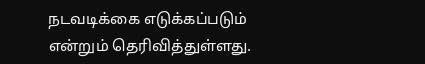நடவடிக்கை எடுக்கப்படும் என்றும் தெரிவித்துள்ளது.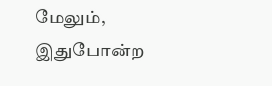மேலும், இதுபோன்ற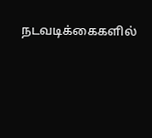நடவடிக்கைகளில்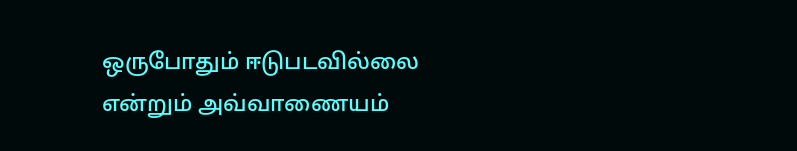ஒருபோதும் ஈடுபடவில்லை என்றும் அவ்வாணையம்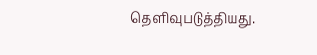தெளிவுபடுத்தியது.